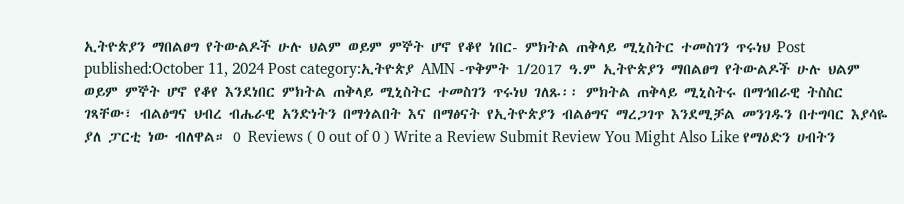ኢትዮጵያን ማበልፀግ የትውልዶች ሁሉ ህልም ወይም ምኞት ሆኖ የቆየ ነበር- ምክትል ጠቅላይ ሚኒስትር ተመስገን ጥሩነህ Post published:October 11, 2024 Post category:ኢትዮጵያ AMN -ጥቅምት 1/2017 ዓ.ም ኢትዮጵያን ማበልፀግ የትውልዶች ሁሉ ህልም ወይም ምኞት ሆኖ የቆየ እንደነበር ምክትል ጠቅላይ ሚኒስትር ተመስገን ጥሩነህ ገለጹ፡፡ ምክትል ጠቅላይ ሚኒስትሩ በማኅበራዊ ትስስር ገጻቸው፣ ብልፅግና ህብረ ብሔራዊ አንድነትን በማጎልበት እና በማፅናት የኢትዮጵያን ብልፅግና ማረጋገጥ እንደሚቻል መንገዱን በተግባር እያሳዬ ያለ ፓርቲ ነው ብለዋል። 0 Reviews ( 0 out of 0 ) Write a Review Submit Review You Might Also Like የማዕድን ሀብትን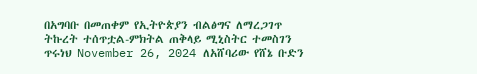በአግባቡ በመጠቀም የኢትዮጵያን ብልፅግና ለማረጋገጥ ትኩረት ተሰጥቷል-ምክትል ጠቅላይ ሚኒስትር ተመስገን ጥሩነህ November 26, 2024 ለአሸባሪው የሸኔ ቡድን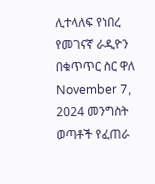ሊተላለፍ የነበረ የመገናኛ ራዲዮን በቁጥጥር ስር ዋለ November 7, 2024 መንግስት ወጣቶች የፈጠራ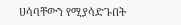ሀሳባቸውን የሚያሳድጉበት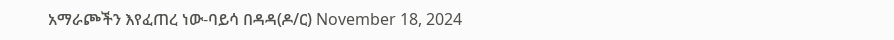አማራጮችን እየፈጠረ ነው-ባይሳ በዳዳ(ዶ/ር) November 18, 2024